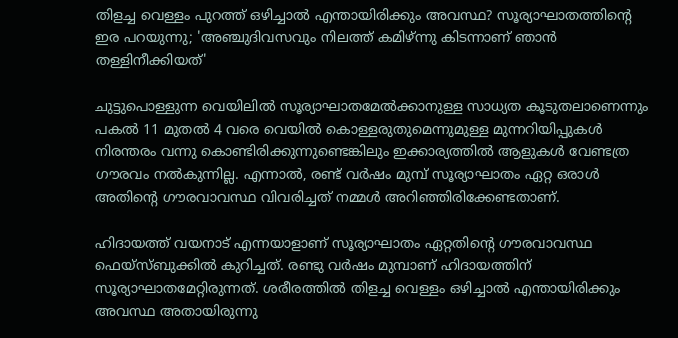തിളച്ച വെള്ളം പുറത്ത് ഒഴിച്ചാല്‍ എന്തായിരിക്കും അവസ്ഥ? സൂര്യാഘാതത്തിന്റെ ഇര പറയുന്നു; 'അഞ്ചുദിവസവും നിലത്ത് കമിഴ്ന്നു കിടന്നാണ് ഞാന്‍ തള്ളിനീക്കിയത്'

ചുട്ടുപൊള്ളുന്ന വെയിലില്‍ സൂര്യാഘാതമേല്‍ക്കാനുള്ള സാധ്യത കൂടുതലാണെന്നും പകല്‍ 11 മുതല്‍ 4 വരെ വെയില്‍ കൊള്ളരുതുമെന്നുമുള്ള മുന്നറിയിപ്പുകള്‍ നിരന്തരം വന്നു കൊണ്ടിരിക്കുന്നുണ്ടെങ്കിലും ഇക്കാര്യത്തില്‍ ആളുകള്‍ വേണ്ടത്ര ഗൗരവം നല്‍കുന്നില്ല. എന്നാല്‍, രണ്ട് വര്‍ഷം മുമ്പ് സൂര്യാഘാതം ഏറ്റ ഒരാള്‍ അതിന്റെ ഗൗരവാവസ്ഥ വിവരിച്ചത് നമ്മള്‍ അറിഞ്ഞിരിക്കേണ്ടതാണ്.

ഹിദായത്ത് വയനാട് എന്നയാളാണ് സൂര്യാഘാതം ഏറ്റതിന്റെ ഗൗരവാവസ്ഥ ഫെയ്‌സ്ബുക്കില്‍ കുറിച്ചത്. രണ്ടു വര്‍ഷം മുമ്പാണ് ഹിദായത്തിന് സൂര്യാഘാതമേറ്റിരുന്നത്. ശരീരത്തില്‍ തിളച്ച വെള്ളം ഒഴിച്ചാല്‍ എന്തായിരിക്കും അവസ്ഥ അതായിരുന്നു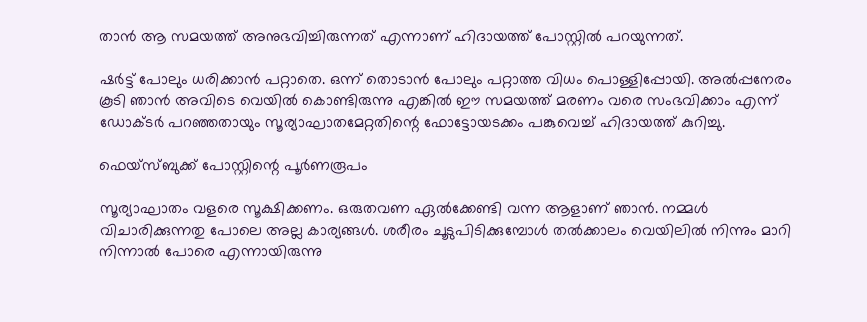താന്‍ ആ സമയത്ത് അനുഭവിച്ചിരുന്നത് എന്നാണ് ഹിദായത്ത് പോസ്റ്റില്‍ പറയുന്നത്.

ഷര്‍ട്ട് പോലും ധരിക്കാന്‍ പറ്റാതെ. ഒന്ന് തൊടാന്‍ പോലും പറ്റാത്ത വിധം പൊള്ളിപ്പോയി. അല്‍പ്പനേരം കൂടി ഞാന്‍ അവിടെ വെയില്‍ കൊണ്ടിരുന്നു എങ്കില്‍ ഈ സമയത്ത് മരണം വരെ സംഭവിക്കാം എന്ന് ഡോക്ടര്‍ പറഞ്ഞതായും സൂര്യാഘാതമേറ്റതിന്റെ ഫോട്ടോയടക്കം പങ്കുവെച്ച് ഹിദായത്ത് കുറിച്ചു.

ഫെയ്‌സ്ബുക്ക് പോസ്റ്റിന്റെ പൂര്‍ണരൂപം

സൂര്യാഘാതം വളരെ സൂക്ഷിക്കണം. ഒരുതവണ ഏല്‍ക്കേണ്ടി വന്ന ആളാണ് ഞാന്‍. നമ്മള്‍ വിചാരിക്കുന്നതു പോലെ അല്ല കാര്യങ്ങള്‍. ശരീരം ചൂടുപിടിക്കുമ്പോള്‍ തല്‍ക്കാലം വെയിലില്‍ നിന്നും മാറി നിന്നാല്‍ പോരെ എന്നായിരുന്നു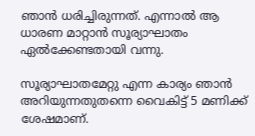ഞാന്‍ ധരിച്ചിരുന്നത്. എന്നാല്‍ ആ ധാരണ മാറ്റാന്‍ സൂര്യാഘാതം ഏല്‍ക്കേണ്ടതായി വന്നു.

സൂര്യാഘാതമേറ്റു എന്ന കാര്യം ഞാന്‍ അറിയുന്നതുതന്നെ വൈകിട്ട് 5 മണിക്ക് ശേഷമാണ്.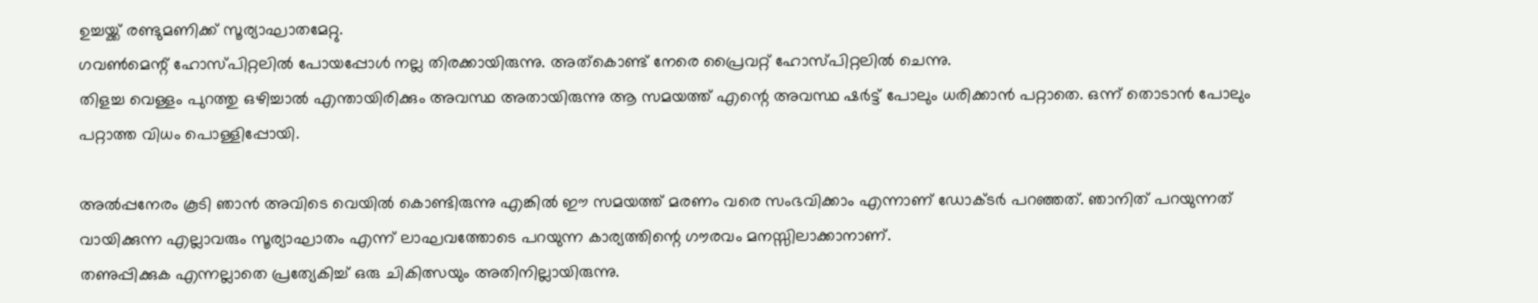ഉച്ചയ്ക്ക് രണ്ടുമണിക്ക് സൂര്യാഘാതമേറ്റു.
ഗവണ്‍മെന്റ് ഹോസ്പിറ്റലില്‍ പോയപ്പോള്‍ നല്ല തിരക്കായിരുന്നു. അത്‌കൊണ്ട് നേരെ പ്രൈവറ്റ് ഹോസ്പിറ്റലില്‍ ചെന്നു.
തിളച്ച വെള്ളം പുറത്തു ഒഴിച്ചാല്‍ എന്തായിരിക്കും അവസ്ഥ അതായിരുന്നു ആ സമയത്ത് എന്റെ അവസ്ഥ ഷര്‍ട്ട് പോലും ധരിക്കാന്‍ പറ്റാതെ. ഒന്ന് തൊടാന്‍ പോലും പറ്റാത്ത വിധം പൊള്ളിപ്പോയി.

അല്‍പ്പനേരം കൂടി ഞാന്‍ അവിടെ വെയില്‍ കൊണ്ടിരുന്നു എങ്കില്‍ ഈ സമയത്ത് മരണം വരെ സംഭവിക്കാം എന്നാണ് ഡോക്ടര്‍ പറഞ്ഞത്. ഞാനിത് പറയുന്നത് വായിക്കുന്ന എല്ലാവരും സൂര്യാഘാതം എന്ന് ലാഘവത്തോടെ പറയുന്ന കാര്യത്തിന്റെ ഗൗരവം മനസ്സിലാക്കാനാണ്.
തണുപ്പിക്കുക എന്നല്ലാതെ പ്രത്യേകിച്ച് ഒരു ചികിത്സയും അതിനില്ലായിരുന്നു.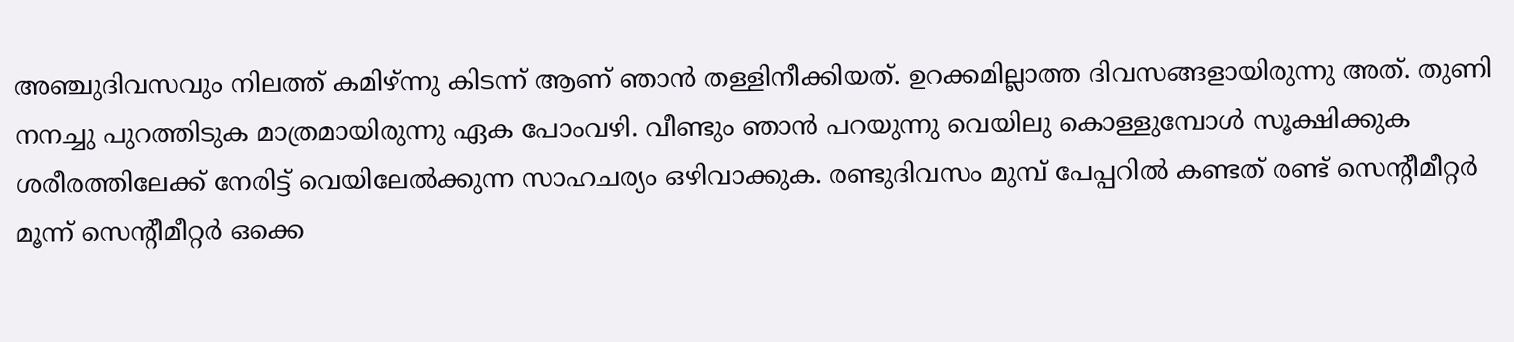അഞ്ചുദിവസവും നിലത്ത് കമിഴ്ന്നു കിടന്ന് ആണ് ഞാന്‍ തള്ളിനീക്കിയത്. ഉറക്കമില്ലാത്ത ദിവസങ്ങളായിരുന്നു അത്. തുണി നനച്ചു പുറത്തിടുക മാത്രമായിരുന്നു ഏക പോംവഴി. വീണ്ടും ഞാന്‍ പറയുന്നു വെയിലു കൊള്ളുമ്പോള്‍ സൂക്ഷിക്കുക ശരീരത്തിലേക്ക് നേരിട്ട് വെയിലേല്‍ക്കുന്ന സാഹചര്യം ഒഴിവാക്കുക. രണ്ടുദിവസം മുമ്പ് പേപ്പറില്‍ കണ്ടത് രണ്ട് സെന്റീമീറ്റര്‍ മൂന്ന് സെന്റീമീറ്റര്‍ ഒക്കെ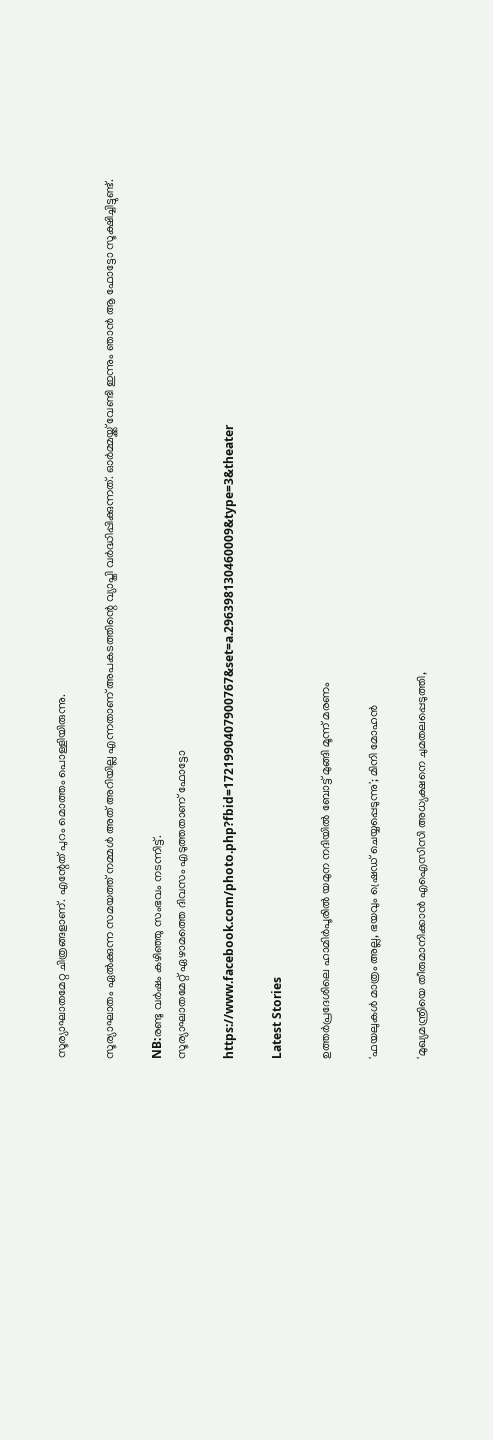സൂര്യാഘാതമേറ്റ ചിത്രങ്ങളാണ്. എന്റേത് പുറം മൊത്തം പൊള്ളിയിരുന്നു.

സൂര്യാഘാതം ഏല്‍ക്കുന്ന സമയത്ത് നമ്മള്‍ അത് അറിയില്ല എന്നതാണ് അപകടത്തിന്റെ വ്യാപ്തി വര്‍ദ്ധിപ്പിക്കുന്നത്. ഓര്‍മ്മയ്ക്ക് വേണ്ടി ഇന്നും ഞാന്‍ ആ ഫോട്ടോ സൂക്ഷിച്ചിട്ടുണ്ട്.

NB:രണ്ടു വര്‍ഷം കഴിഞ്ഞു സംഭവം നടന്നിട്ട്.
സൂര്യാഘാതമേറ്റ് ഏഴാമത്തെ ദിവസം എടുത്തതാണ് ഫോട്ടോ

https://www.facebook.com/photo.php?fbid=1721990407900767&set=a.296398130460009&type=3&theater

Latest Stories

ഉത്തർപ്രദേശിലെ ഹാമിർപൂരിൽ യമുന നദിയിൽ ബോട്ട് മുങ്ങി മൂന്ന് മരണം

'ഫയലുകൾ മാത്രം അല്ല, ഭയവും ഷ്രെഡ് ചെയ്യപ്പെടുന്നു'; മിനി മോഹൻ

'മുഖ്യമന്ത്രിയെ തീരുമാനിക്കാൻ എഐസിസി അധ്യക്ഷനെ ചുമതലപ്പെടുത്തി,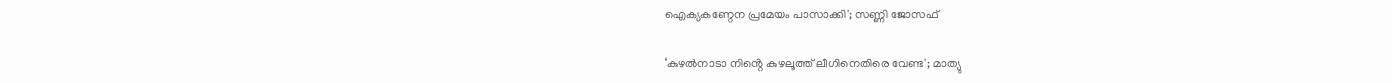ഐക്യകണ്ഠേന പ്രമേയം പാസാക്കി'; സണ്ണി ജോസഫ്

‘കുഴൽനാടാ നിൻ്റെ കുഴലൂത്ത് ലീഗിനെതിരെ വേണ്ട'; മാത്യു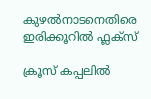കുഴൽനാടനെതിരെ ഇരിക്കൂറിൽ ഫ്ലക്സ്

ക്രൂസ് കപ്പലിൽ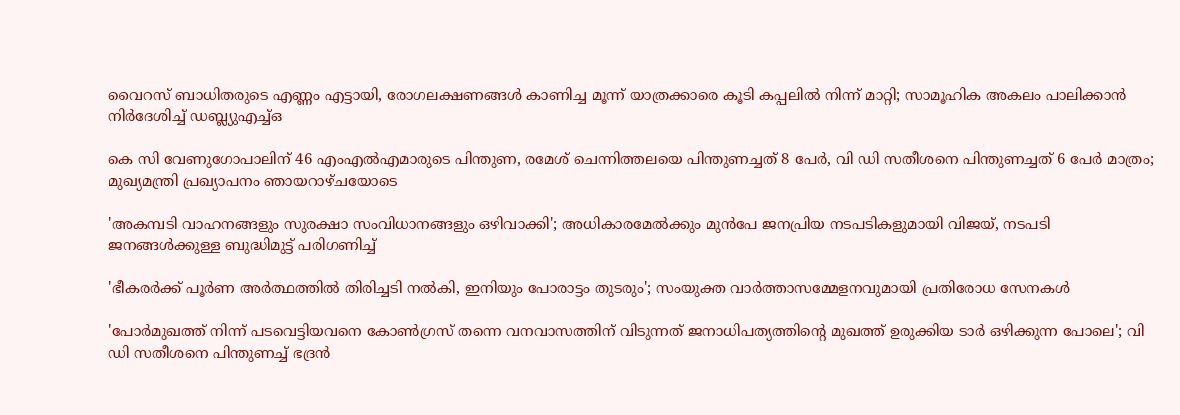വൈറസ് ബാധിതരുടെ എണ്ണം എട്ടായി, രോഗലക്ഷണങ്ങൾ കാണിച്ച മൂന്ന് യാത്രക്കാരെ കൂടി കപ്പലിൽ നിന്ന് മാറ്റി; സാമൂഹിക അകലം പാലിക്കാൻ നിർദേശിച്ച് ഡബ്ല്യുഎച്ച്ഒ

കെ സി വേണുഗോപാലിന് 46 എംഎൽഎമാരുടെ പിന്തുണ, രമേശ് ചെന്നിത്തലയെ പിന്തുണച്ചത് 8 പേർ, വി ഡി സതീശനെ പിന്തുണച്ചത് 6 പേർ മാത്രം; മുഖ്യമന്ത്രി പ്രഖ്യാപനം ഞായറാഴ്ചയോടെ

'അകമ്പടി വാഹനങ്ങളും സുരക്ഷാ സംവിധാനങ്ങളും ഒഴിവാക്കി'; അധികാരമേൽക്കും മുൻപേ ജനപ്രിയ നടപടികളുമായി വിജയ്, നടപടി ജനങ്ങള്‍ക്കുള്ള ബുദ്ധിമുട്ട് പരിഗണിച്ച്

'ഭീകരർക്ക് പൂർണ അർത്ഥത്തിൽ തിരിച്ചടി നൽകി, ഇനിയും പോരാട്ടം തുടരും'; സംയുക്ത വാർത്താസമ്മേളനവുമായി പ്രതിരോധ സേനകൾ

'പോർമുഖത്ത് നിന്ന് പടവെട്ടിയവനെ കോൺഗ്രസ് തന്നെ വനവാസത്തിന് വിടുന്നത് ജനാധിപത്യത്തിന്റെ മുഖത്ത് ഉരുക്കിയ ടാർ ഒഴിക്കുന്ന പോലെ'; വി ഡി സതീശനെ പിന്തുണച്ച് ഭദ്രൻ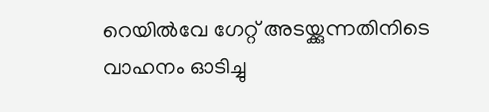റെയിൽവേ ഗേറ്റ് അടയ്ക്കുന്നതിനിടെ വാഹനം ഓടിച്ചു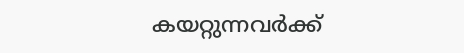കയറ്റുന്നവർക്ക്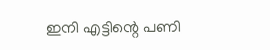ഇനി എട്ടിന്റെ പണി